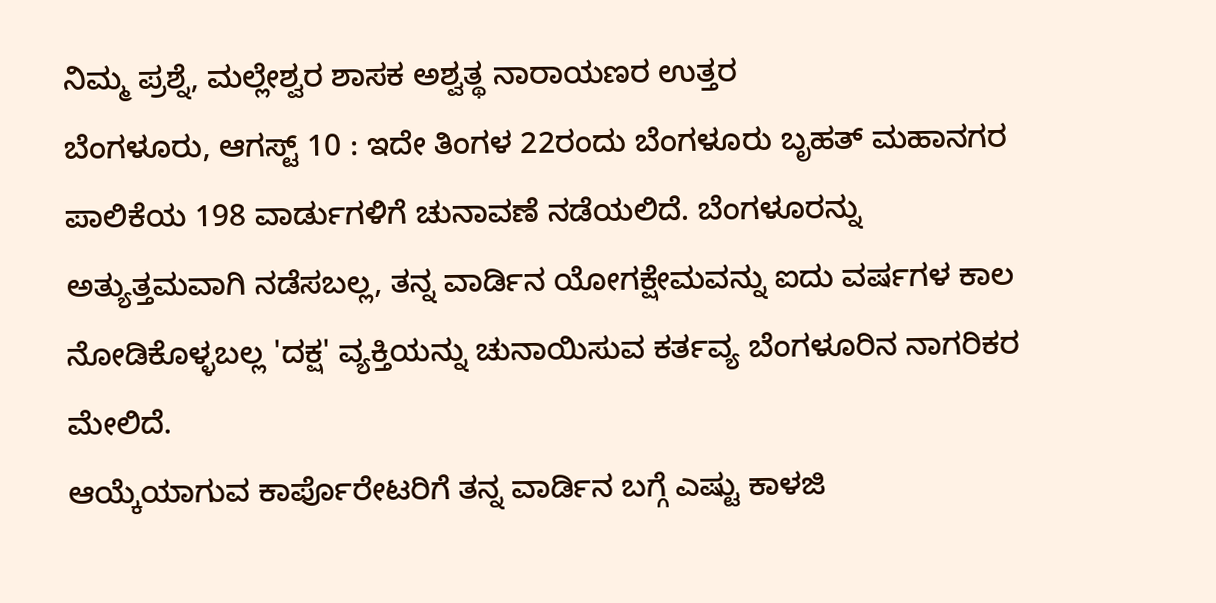ನಿಮ್ಮ ಪ್ರಶ್ನೆ, ಮಲ್ಲೇಶ್ವರ ಶಾಸಕ ಅಶ್ವತ್ಥ ನಾರಾಯಣರ ಉತ್ತರ
ಬೆಂಗಳೂರು, ಆಗಸ್ಟ್ 10 : ಇದೇ ತಿಂಗಳ 22ರಂದು ಬೆಂಗಳೂರು ಬೃಹತ್ ಮಹಾನಗರ ಪಾಲಿಕೆಯ 198 ವಾರ್ಡುಗಳಿಗೆ ಚುನಾವಣೆ ನಡೆಯಲಿದೆ. ಬೆಂಗಳೂರನ್ನು ಅತ್ಯುತ್ತಮವಾಗಿ ನಡೆಸಬಲ್ಲ, ತನ್ನ ವಾರ್ಡಿನ ಯೋಗಕ್ಷೇಮವನ್ನು ಐದು ವರ್ಷಗಳ ಕಾಲ ನೋಡಿಕೊಳ್ಳಬಲ್ಲ 'ದಕ್ಷ' ವ್ಯಕ್ತಿಯನ್ನು ಚುನಾಯಿಸುವ ಕರ್ತವ್ಯ ಬೆಂಗಳೂರಿನ ನಾಗರಿಕರ ಮೇಲಿದೆ.
ಆಯ್ಕೆಯಾಗುವ ಕಾರ್ಪೊರೇಟರಿಗೆ ತನ್ನ ವಾರ್ಡಿನ ಬಗ್ಗೆ ಎಷ್ಟು ಕಾಳಜಿ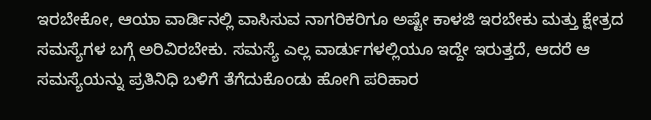ಇರಬೇಕೋ, ಆಯಾ ವಾರ್ಡಿನಲ್ಲಿ ವಾಸಿಸುವ ನಾಗರಿಕರಿಗೂ ಅಷ್ಟೇ ಕಾಳಜಿ ಇರಬೇಕು ಮತ್ತು ಕ್ಷೇತ್ರದ ಸಮಸ್ಯೆಗಳ ಬಗ್ಗೆ ಅರಿವಿರಬೇಕು. ಸಮಸ್ಯೆ ಎಲ್ಲ ವಾರ್ಡುಗಳಲ್ಲಿಯೂ ಇದ್ದೇ ಇರುತ್ತದೆ, ಆದರೆ ಆ ಸಮಸ್ಯೆಯನ್ನು ಪ್ರತಿನಿಧಿ ಬಳಿಗೆ ತೆಗೆದುಕೊಂಡು ಹೋಗಿ ಪರಿಹಾರ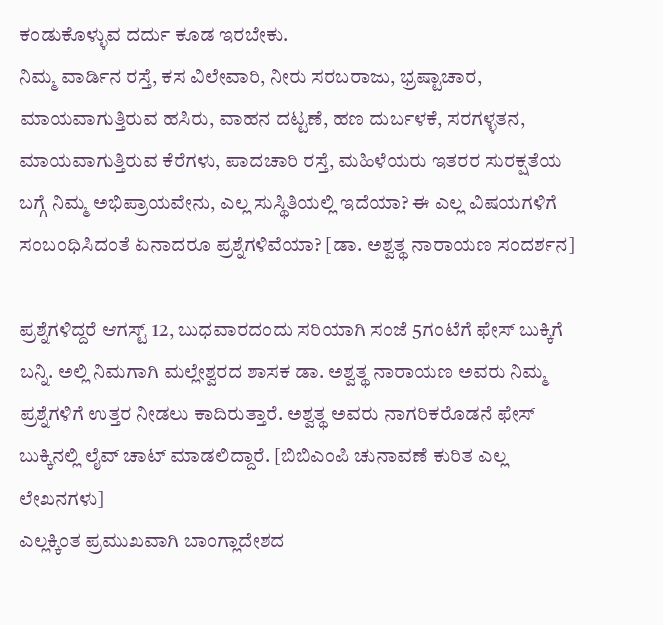ಕಂಡುಕೊಳ್ಳುವ ದರ್ದು ಕೂಡ ಇರಬೇಕು.
ನಿಮ್ಮ ವಾರ್ಡಿನ ರಸ್ತೆ, ಕಸ ವಿಲೇವಾರಿ, ನೀರು ಸರಬರಾಜು, ಭ್ರಷ್ಟಾಚಾರ, ಮಾಯವಾಗುತ್ತಿರುವ ಹಸಿರು, ವಾಹನ ದಟ್ಟಣೆ, ಹಣ ದುರ್ಬಳಕೆ, ಸರಗಳ್ಳತನ, ಮಾಯವಾಗುತ್ತಿರುವ ಕೆರೆಗಳು, ಪಾದಚಾರಿ ರಸ್ತೆ, ಮಹಿಳೆಯರು ಇತರರ ಸುರಕ್ಷತೆಯ ಬಗ್ಗೆ ನಿಮ್ಮ ಅಭಿಪ್ರಾಯವೇನು, ಎಲ್ಲ ಸುಸ್ಥಿತಿಯಲ್ಲಿ ಇದೆಯಾ? ಈ ಎಲ್ಲ ವಿಷಯಗಳಿಗೆ ಸಂಬಂಧಿಸಿದಂತೆ ಏನಾದರೂ ಪ್ರಶ್ನೆಗಳಿವೆಯಾ? [ಡಾ. ಅಶ್ವತ್ಥ ನಾರಾಯಣ ಸಂದರ್ಶನ]

ಪ್ರಶ್ನೆಗಳಿದ್ದರೆ ಆಗಸ್ಟ್ 12, ಬುಧವಾರದಂದು ಸರಿಯಾಗಿ ಸಂಜೆ 5ಗಂಟೆಗೆ ಫೇಸ್ ಬುಕ್ಕಿಗೆ ಬನ್ನಿ. ಅಲ್ಲಿ ನಿಮಗಾಗಿ ಮಲ್ಲೇಶ್ವರದ ಶಾಸಕ ಡಾ. ಅಶ್ವತ್ಥ ನಾರಾಯಣ ಅವರು ನಿಮ್ಮ ಪ್ರಶ್ನೆಗಳಿಗೆ ಉತ್ತರ ನೀಡಲು ಕಾದಿರುತ್ತಾರೆ. ಅಶ್ವತ್ಥ ಅವರು ನಾಗರಿಕರೊಡನೆ ಫೇಸ್ ಬುಕ್ಕಿನಲ್ಲಿ ಲೈವ್ ಚಾಟ್ ಮಾಡಲಿದ್ದಾರೆ. [ಬಿಬಿಎಂಪಿ ಚುನಾವಣೆ ಕುರಿತ ಎಲ್ಲ ಲೇಖನಗಳು]
ಎಲ್ಲಕ್ಕಿಂತ ಪ್ರಮುಖವಾಗಿ ಬಾಂಗ್ಲಾದೇಶದ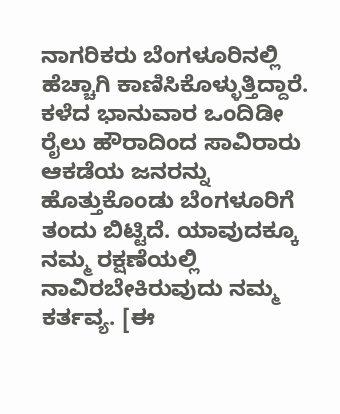ನಾಗರಿಕರು ಬೆಂಗಳೂರಿನಲ್ಲಿ ಹೆಚ್ಚಾಗಿ ಕಾಣಿಸಿಕೊಳ್ಳುತ್ತಿದ್ದಾರೆ. ಕಳೆದ ಭಾನುವಾರ ಒಂದಿಡೀ ರೈಲು ಹೌರಾದಿಂದ ಸಾವಿರಾರು ಆಕಡೆಯ ಜನರನ್ನು ಹೊತ್ತುಕೊಂಡು ಬೆಂಗಳೂರಿಗೆ ತಂದು ಬಿಟ್ಟಿದೆ. ಯಾವುದಕ್ಕೂ ನಮ್ಮ ರಕ್ಷಣೆಯಲ್ಲಿ ನಾವಿರಬೇಕಿರುವುದು ನಮ್ಮ ಕರ್ತವ್ಯ. [ಈ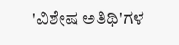'ವಿಶೇಷ ಅತಿಥಿ'ಗಳ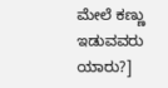ಮೇಲೆ ಕಣ್ಣು ಇಡುವವರು ಯಾರು?]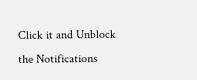Click it and Unblock the Notifications